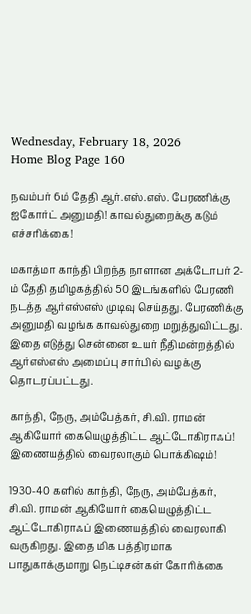Wednesday, February 18, 2026
Home Blog Page 160

நவம்பர் 6ம் தேதி ஆர்.எஸ்.எஸ். பேரணிக்கு ஐகோர்ட் அனுமதி! காவல்துறைக்கு கடும் எச்சரிக்கை!

மகாத்மா காந்தி பிறந்த நாளான அக்டோபர் 2-ம் தேதி தமிழகத்தில் 50 இடங்களில் பேரணி நடத்த ஆர்எஸ்எஸ் முடிவு செய்தது. பேரணிக்கு அனுமதி வழங்க காவல்துறை மறுத்துவிட்டது. இதை எடுத்து சென்னை உயர் நீதிமன்றத்தில் ஆர்எஸ்எஸ் அமைப்பு சார்பில் வழக்கு தொடரப்பட்டது.

காந்தி, நேரு, அம்பேத்கர், சி.வி. ராமன் ஆகியோர் கையெழுத்திட்ட ஆட்டோகிராஃப்! இணையத்தில் வைரலாகும் பொக்கிஷம்!

1930-40 களில் காந்தி, நேரு, அம்பேத்கர், சி.வி. ராமன் ஆகியோர் கையெழுத்திட்ட ஆட்டோகிராஃப் இணையத்தில் வைரலாகி வருகிறது. இதை மிக பத்திரமாக பாதுகாக்குமாறு நெட்டிசன்கள் கோரிக்கை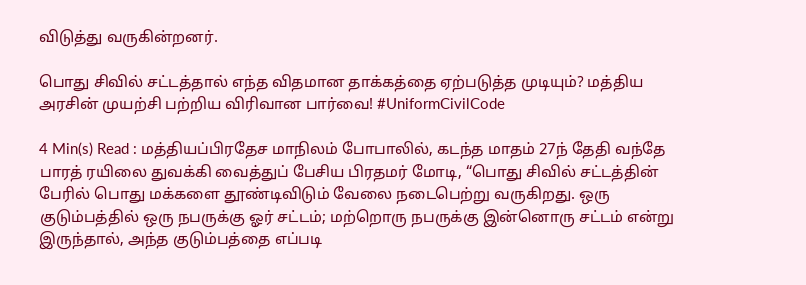விடுத்து வருகின்றனர்.

பொது சிவில் சட்டத்தால் எந்த விதமான தாக்கத்தை ஏற்படுத்த முடியும்? மத்திய அரசின் முயற்சி பற்றிய விரிவான பார்வை! #UniformCivilCode

4 Min(s) Read : மத்தியப்பிரதேச மாநிலம் போபாலில், கடந்த மாதம் 27ந் தேதி வந்தே பாரத் ரயிலை துவக்கி வைத்துப் பேசிய பிரதமர் மோடி, “பொது சிவில் சட்டத்தின் பேரில் பொது மக்களை தூண்டிவிடும் வேலை நடைபெற்று வருகிறது. ஒரு குடும்பத்தில் ஒரு நபருக்கு ஓர் சட்டம்; மற்றொரு நபருக்கு இன்னொரு சட்டம் என்று இருந்தால், அந்த குடும்பத்தை எப்படி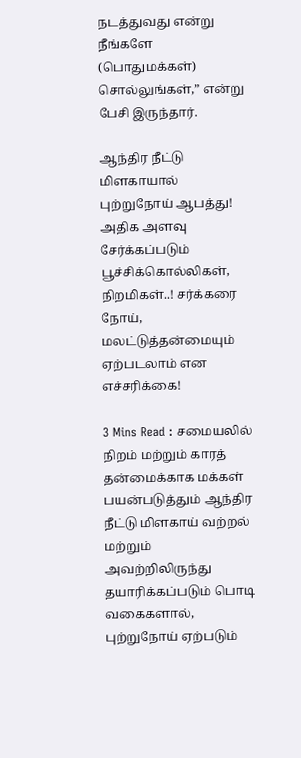நடத்துவது என்று நீங்களே (பொதுமக்கள்) சொல்லுங்கள்,” என்று பேசி இருந்தார்.

ஆந்திர நீட்டு மிளகாயால் புற்றுநோய் ஆபத்து! அதிக அளவு சேர்க்கப்படும் பூச்சிக்கொல்லிகள், நிறமிகள்..! சர்க்கரை நோய், மலட்டுத்தன்மையும் ஏற்படலாம் என எச்சரிக்கை!

3 Mins Read : சமையலில் நிறம் மற்றும் காரத் தன்மைக்காக மக்கள் பயன்படுத்தும் ஆந்திர நீட்டு மிளகாய் வற்றல் மற்றும் அவற்றிலிருந்து தயாரிக்கப்படும் பொடி வகைகளால், புற்றுநோய் ஏற்படும்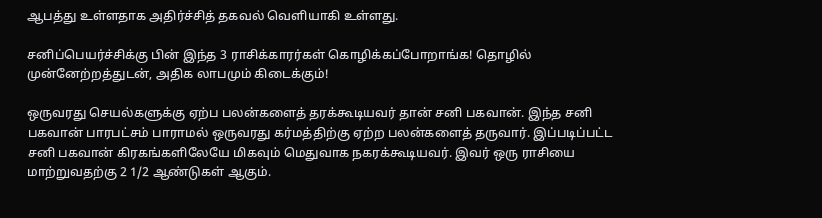ஆபத்து உள்ளதாக அதிர்ச்சித் தகவல் வெளியாகி உள்ளது.

சனிப்பெயர்ச்சிக்கு பின் இந்த 3 ராசிக்காரர்கள் கொழிக்கப்போறாங்க! தொழில் முன்னேற்றத்துடன், அதிக லாபமும் கிடைக்கும்!

ஒருவரது செயல்களுக்கு ஏற்ப பலன்களைத் தரக்கூடியவர் தான் சனி பகவான். இந்த சனி பகவான் பாரபட்சம் பாராமல் ஒருவரது கர்மத்திற்கு ஏற்ற பலன்களைத் தருவார். இப்படிப்பட்ட சனி பகவான் கிரகங்களிலேயே மிகவும் மெதுவாக நகரக்கூடியவர். இவர் ஒரு ராசியை மாற்றுவதற்கு 2 1/2 ஆண்டுகள் ஆகும்.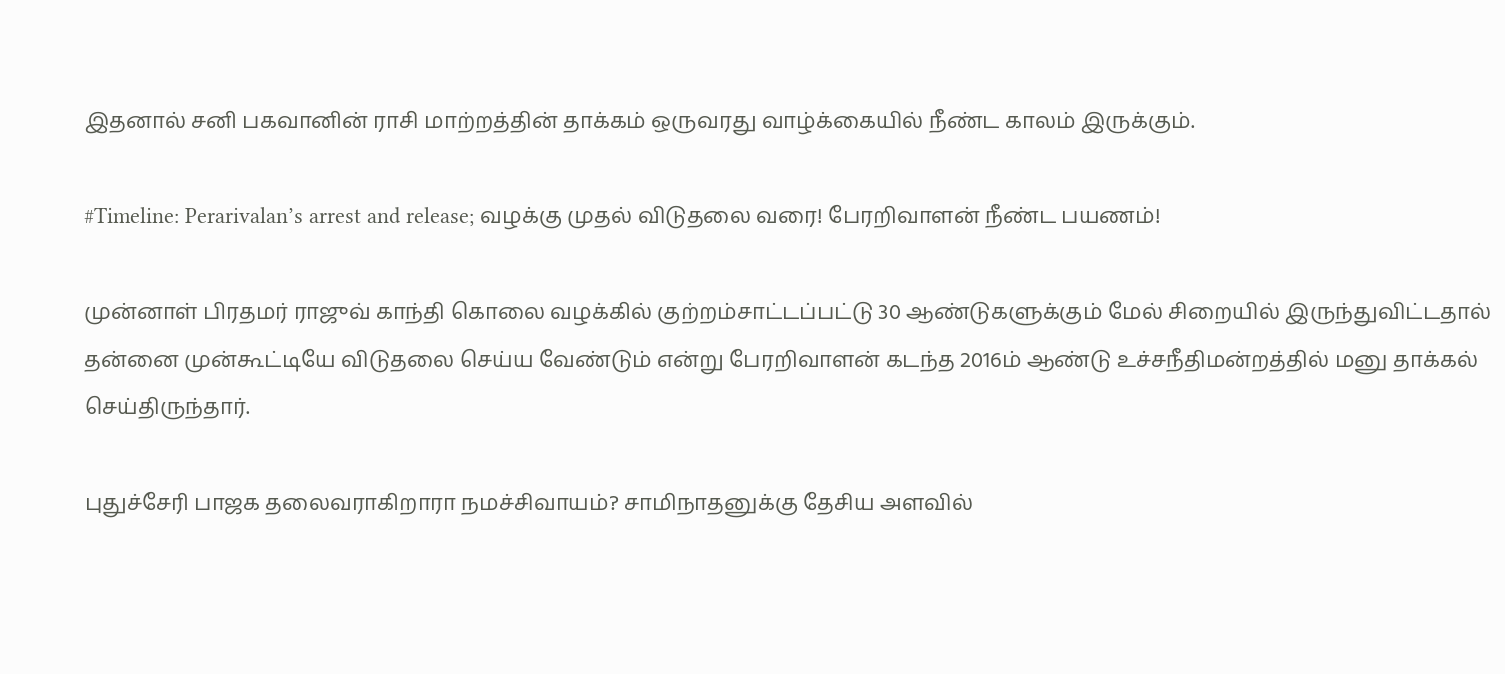இதனால் சனி பகவானின் ராசி மாற்றத்தின் தாக்கம் ஒருவரது வாழ்க்கையில் நீண்ட காலம் இருக்கும்.

#Timeline: Perarivalan’s arrest and release; வழக்கு முதல் விடுதலை வரை! பேரறிவாளன் நீண்ட பயணம்!

முன்னாள் பிரதமர் ராஜுவ் காந்தி கொலை வழக்கில் குற்றம்சாட்டப்பட்டு 30 ஆண்டுகளுக்கும் மேல் சிறையில் இருந்துவிட்டதால் தன்னை முன்கூட்டியே விடுதலை செய்ய வேண்டும் என்று பேரறிவாளன் கடந்த 2016ம் ஆண்டு உச்சநீதிமன்றத்தில் மனு தாக்கல் செய்திருந்தார்.

புதுச்சேரி பாஜக தலைவராகிறாரா நமச்சிவாயம்? சாமிநாதனுக்கு தேசிய அளவில்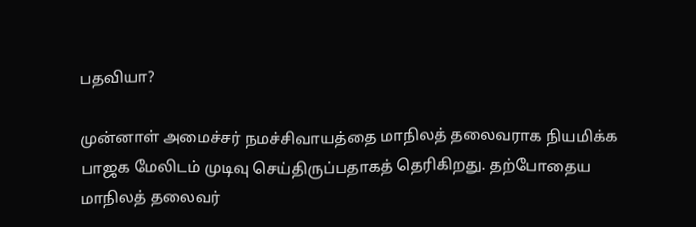பதவியா?

முன்னாள் அமைச்சர் நமச்சிவாயத்தை மாநிலத் தலைவராக நியமிக்க பாஜக மேலிடம் முடிவு செய்திருப்பதாகத் தெரிகிறது. தற்போதைய மாநிலத் தலைவர்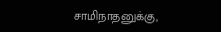சாமிநாதனுக்கு,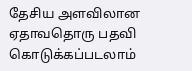தேசிய அளவிலான ஏதாவதொரு பதவி கொடுக்கப்படலாம்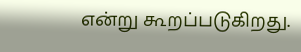என்று கூறப்படுகிறது.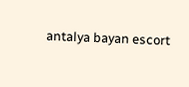antalya bayan escort